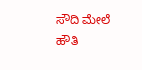ಸೌದಿ ಮೇಲೆ ಹೌತಿ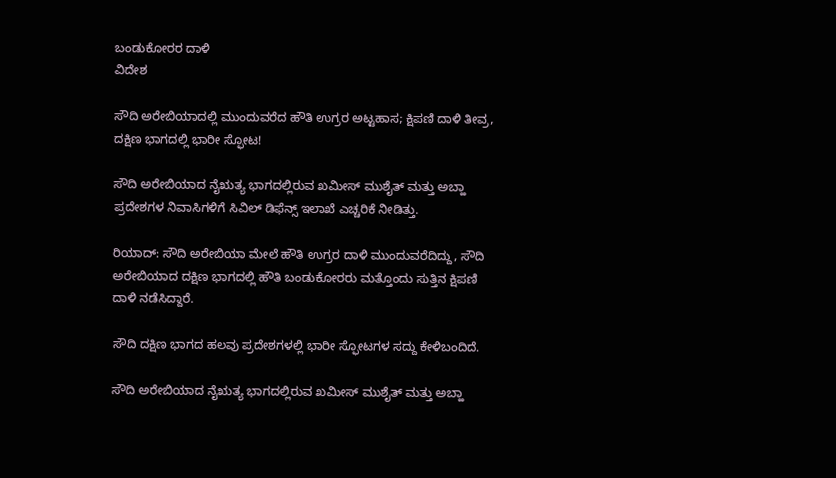ಬಂಡುಕೋರರ ದಾಳಿ
ವಿದೇಶ

ಸೌದಿ ಅರೇಬಿಯಾದಲ್ಲಿ ಮುಂದುವರೆದ ಹೌತಿ ಉಗ್ರರ ಅಟ್ಟಹಾಸ; ಕ್ಷಿಪಣಿ ದಾಳಿ ತೀವ್ರ, ದಕ್ಷಿಣ ಭಾಗದಲ್ಲಿ ಭಾರೀ ಸ್ಫೋಟ!

ಸೌದಿ ಅರೇಬಿಯಾದ ನೈಋತ್ಯ ಭಾಗದಲ್ಲಿರುವ ಖಮೀಸ್‌ ಮುಶೈತ್‌ ಮತ್ತು ಅಬ್ಹಾ ಪ್ರದೇಶಗಳ ನಿವಾಸಿಗಳಿಗೆ ಸಿವಿಲ್‌ ಡಿಫೆನ್ಸ್‌ ಇಲಾಖೆ ಎಚ್ಚರಿಕೆ ನೀಡಿತ್ತು.

ರಿಯಾದ್‌: ಸೌದಿ ಅರೇಬಿಯಾ ಮೇಲೆ ಹೌತಿ ಉಗ್ರರ ದಾಳಿ ಮುಂದುವರೆದಿದ್ದು, ಸೌದಿ ಅರೇಬಿಯಾದ ದಕ್ಷಿಣ ಭಾಗದಲ್ಲಿ ಹೌತಿ ಬಂಡುಕೋರರು ಮತ್ತೊಂದು ಸುತ್ತಿನ ಕ್ಷಿಪಣಿ ದಾಳಿ ನಡೆಸಿದ್ದಾರೆ.

ಸೌದಿ ದಕ್ಷಿಣ ಭಾಗದ ಹಲವು ಪ್ರದೇಶಗಳಲ್ಲಿ ಭಾರೀ ಸ್ಫೋಟಗಳ ಸದ್ದು ಕೇಳಿಬಂದಿದೆ.

ಸೌದಿ ಅರೇಬಿಯಾದ ನೈಋತ್ಯ ಭಾಗದಲ್ಲಿರುವ ಖಮೀಸ್‌ ಮುಶೈತ್‌ ಮತ್ತು ಅಬ್ಹಾ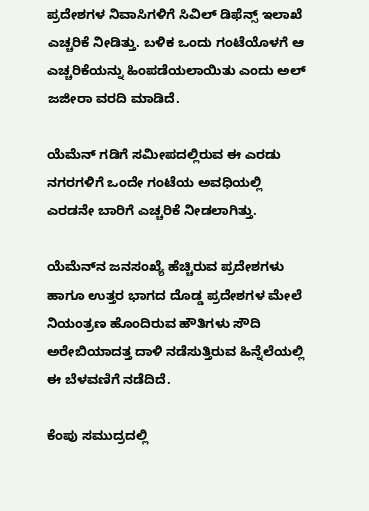ಪ್ರದೇಶಗಳ ನಿವಾಸಿಗಳಿಗೆ ಸಿವಿಲ್‌ ಡಿಫೆನ್ಸ್‌ ಇಲಾಖೆ ಎಚ್ಚರಿಕೆ ನೀಡಿತ್ತು. ಬಳಿಕ ಒಂದು ಗಂಟೆಯೊಳಗೆ ಆ ಎಚ್ಚರಿಕೆಯನ್ನು ಹಿಂಪಡೆಯಲಾಯಿತು ಎಂದು ಅಲ್‌ ಜಜೀರಾ ವರದಿ ಮಾಡಿದೆ.

ಯೆಮೆನ್‌ ಗಡಿಗೆ ಸಮೀಪದಲ್ಲಿರುವ ಈ ಎರಡು ನಗರಗಳಿಗೆ ಒಂದೇ ಗಂಟೆಯ ಅವಧಿಯಲ್ಲಿ ಎರಡನೇ ಬಾರಿಗೆ ಎಚ್ಚರಿಕೆ ನೀಡಲಾಗಿತ್ತು.

ಯೆಮೆನ್‌ನ ಜನಸಂಖ್ಯೆ ಹೆಚ್ಚಿರುವ ಪ್ರದೇಶಗಳು ಹಾಗೂ ಉತ್ತರ ಭಾಗದ ದೊಡ್ಡ ಪ್ರದೇಶಗಳ ಮೇಲೆ ನಿಯಂತ್ರಣ ಹೊಂದಿರುವ ಹೌತಿಗಳು ಸೌದಿ ಅರೇಬಿಯಾದತ್ತ ದಾಳಿ ನಡೆಸುತ್ತಿರುವ ಹಿನ್ನೆಲೆಯಲ್ಲಿ ಈ ಬೆಳವಣಿಗೆ ನಡೆದಿದೆ.

ಕೆಂಪು ಸಮುದ್ರದಲ್ಲಿ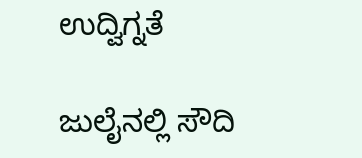ಉದ್ವಿಗ್ನತೆ

ಜುಲೈನಲ್ಲಿ ಸೌದಿ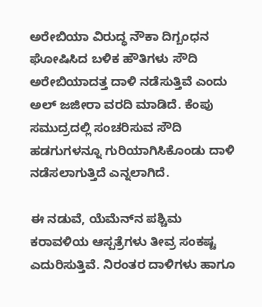ಅರೇಬಿಯಾ ವಿರುದ್ಧ ನೌಕಾ ದಿಗ್ಬಂಧನ ಘೋಷಿಸಿದ ಬಳಿಕ ಹೌತಿಗಳು ಸೌದಿ ಅರೇಬಿಯಾದತ್ತ ದಾಳಿ ನಡೆಸುತ್ತಿವೆ ಎಂದು ಅಲ್‌ ಜಜೀರಾ ವರದಿ ಮಾಡಿದೆ. ಕೆಂಪು ಸಮುದ್ರದಲ್ಲಿ ಸಂಚರಿಸುವ ಸೌದಿ ಹಡಗುಗಳನ್ನೂ ಗುರಿಯಾಗಿಸಿಕೊಂಡು ದಾಳಿ ನಡೆಸಲಾಗುತ್ತಿದೆ ಎನ್ನಲಾಗಿದೆ.

ಈ ನಡುವೆ, ಯೆಮೆನ್‌ನ ಪಶ್ಚಿಮ ಕರಾವಳಿಯ ಆಸ್ಪತ್ರೆಗಳು ತೀವ್ರ ಸಂಕಷ್ಟ ಎದುರಿಸುತ್ತಿವೆ. ನಿರಂತರ ದಾಳಿಗಳು ಹಾಗೂ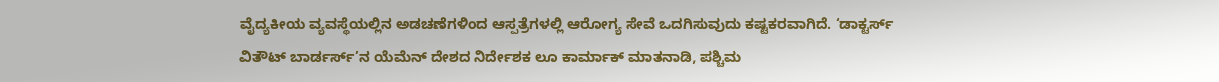ವೈದ್ಯಕೀಯ ವ್ಯವಸ್ಥೆಯಲ್ಲಿನ ಅಡಚಣೆಗಳಿಂದ ಆಸ್ಪತ್ರೆಗಳಲ್ಲಿ ಆರೋಗ್ಯ ಸೇವೆ ಒದಗಿಸುವುದು ಕಷ್ಟಕರವಾಗಿದೆ. ‘ಡಾಕ್ಟರ್ಸ್‌ ವಿತೌಟ್‌ ಬಾರ್ಡರ್ಸ್‌’ನ ಯೆಮೆನ್‌ ದೇಶದ ನಿರ್ದೇಶಕ ಲೂ ಕಾರ್ಮಾಕ್‌ ಮಾತನಾಡಿ, ಪಶ್ಚಿಮ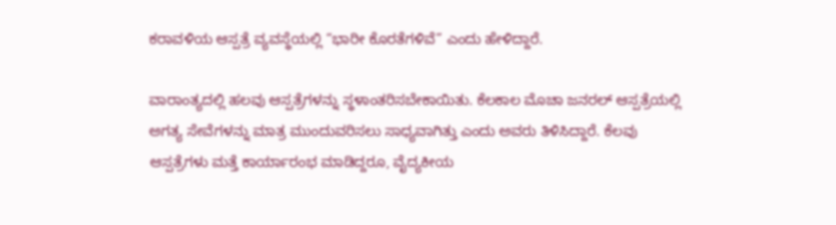ಕರಾವಳಿಯ ಆಸ್ಪತ್ರೆ ವ್ಯವಸ್ಥೆಯಲ್ಲಿ “ಭಾರೀ ಕೊರತೆಗಳಿವೆ” ಎಂದು ಹೇಳಿದ್ದಾರೆ.

ವಾರಾಂತ್ಯದಲ್ಲಿ ಹಲವು ಆಸ್ಪತ್ರೆಗಳನ್ನು ಸ್ಥಳಾಂತರಿಸಬೇಕಾಯಿತು. ಕೆಲಕಾಲ ಮೊಚಾ ಜನರಲ್‌ ಆಸ್ಪತ್ರೆಯಲ್ಲಿ ಅಗತ್ಯ ಸೇವೆಗಳನ್ನು ಮಾತ್ರ ಮುಂದುವರಿಸಲು ಸಾಧ್ಯವಾಗಿತ್ತು ಎಂದು ಅವರು ತಿಳಿಸಿದ್ದಾರೆ. ಕೆಲವು ಆಸ್ಪತ್ರೆಗಳು ಮತ್ತೆ ಕಾರ್ಯಾರಂಭ ಮಾಡಿದ್ದರೂ, ವೈದ್ಯಕೀಯ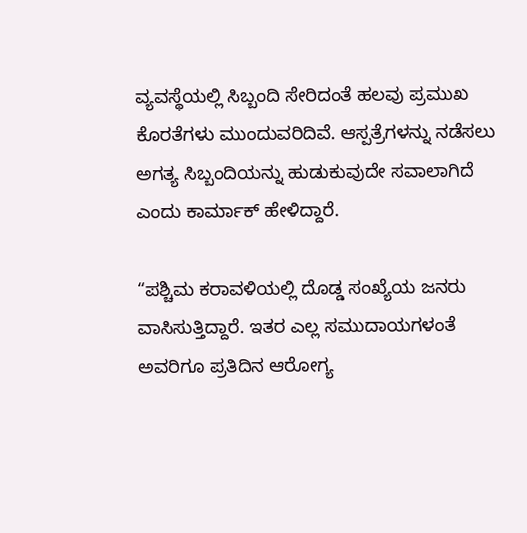ವ್ಯವಸ್ಥೆಯಲ್ಲಿ ಸಿಬ್ಬಂದಿ ಸೇರಿದಂತೆ ಹಲವು ಪ್ರಮುಖ ಕೊರತೆಗಳು ಮುಂದುವರಿದಿವೆ. ಆಸ್ಪತ್ರೆಗಳನ್ನು ನಡೆಸಲು ಅಗತ್ಯ ಸಿಬ್ಬಂದಿಯನ್ನು ಹುಡುಕುವುದೇ ಸವಾಲಾಗಿದೆ ಎಂದು ಕಾರ್ಮಾಕ್‌ ಹೇಳಿದ್ದಾರೆ.

“ಪಶ್ಚಿಮ ಕರಾವಳಿಯಲ್ಲಿ ದೊಡ್ಡ ಸಂಖ್ಯೆಯ ಜನರು ವಾಸಿಸುತ್ತಿದ್ದಾರೆ. ಇತರ ಎಲ್ಲ ಸಮುದಾಯಗಳಂತೆ ಅವರಿಗೂ ಪ್ರತಿದಿನ ಆರೋಗ್ಯ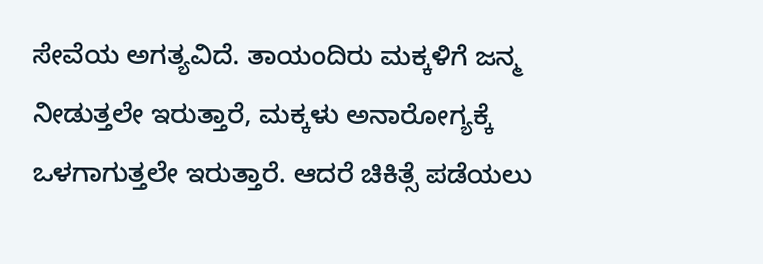ಸೇವೆಯ ಅಗತ್ಯವಿದೆ. ತಾಯಂದಿರು ಮಕ್ಕಳಿಗೆ ಜನ್ಮ ನೀಡುತ್ತಲೇ ಇರುತ್ತಾರೆ, ಮಕ್ಕಳು ಅನಾರೋಗ್ಯಕ್ಕೆ ಒಳಗಾಗುತ್ತಲೇ ಇರುತ್ತಾರೆ. ಆದರೆ ಚಿಕಿತ್ಸೆ ಪಡೆಯಲು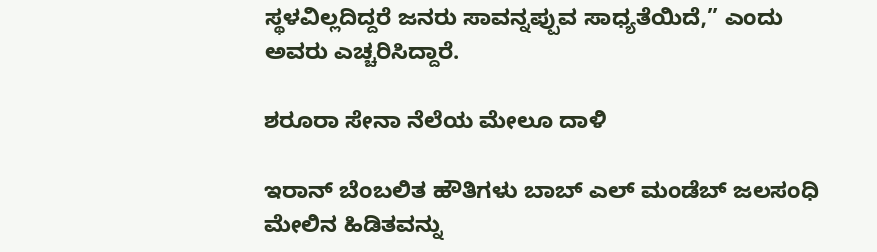ಸ್ಥಳವಿಲ್ಲದಿದ್ದರೆ ಜನರು ಸಾವನ್ನಪ್ಪುವ ಸಾಧ್ಯತೆಯಿದೆ,” ಎಂದು ಅವರು ಎಚ್ಚರಿಸಿದ್ದಾರೆ.

ಶರೂರಾ ಸೇನಾ ನೆಲೆಯ ಮೇಲೂ ದಾಳಿ

ಇರಾನ್‌ ಬೆಂಬಲಿತ ಹೌತಿಗಳು ಬಾಬ್‌ ಎಲ್‌ ಮಂಡೆಬ್‌ ಜಲಸಂಧಿ ಮೇಲಿನ ಹಿಡಿತವನ್ನು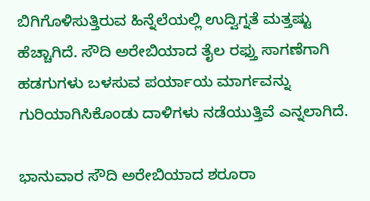ಬಿಗಿಗೊಳಿಸುತ್ತಿರುವ ಹಿನ್ನೆಲೆಯಲ್ಲಿ ಉದ್ವಿಗ್ನತೆ ಮತ್ತಷ್ಟು ಹೆಚ್ಚಾಗಿದೆ. ಸೌದಿ ಅರೇಬಿಯಾದ ತೈಲ ರಫ್ತು ಸಾಗಣೆಗಾಗಿ ಹಡಗುಗಳು ಬಳಸುವ ಪರ್ಯಾಯ ಮಾರ್ಗವನ್ನು ಗುರಿಯಾಗಿಸಿಕೊಂಡು ದಾಳಿಗಳು ನಡೆಯುತ್ತಿವೆ ಎನ್ನಲಾಗಿದೆ.

ಭಾನುವಾರ ಸೌದಿ ಅರೇಬಿಯಾದ ಶರೂರಾ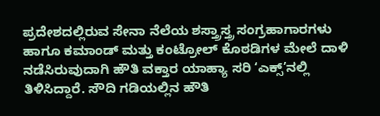ಪ್ರದೇಶದಲ್ಲಿರುವ ಸೇನಾ ನೆಲೆಯ ಶಸ್ತ್ರಾಸ್ತ್ರ ಸಂಗ್ರಹಾಗಾರಗಳು ಹಾಗೂ ಕಮಾಂಡ್‌ ಮತ್ತು ಕಂಟ್ರೋಲ್‌ ಕೊಠಡಿಗಳ ಮೇಲೆ ದಾಳಿ ನಡೆಸಿರುವುದಾಗಿ ಹೌತಿ ವಕ್ತಾರ ಯಾಹ್ಯಾ ಸರಿ ‘ಎಕ್ಸ್‌’ನಲ್ಲಿ ತಿಳಿಸಿದ್ದಾರೆ. ಸೌದಿ ಗಡಿಯಲ್ಲಿನ ಹೌತಿ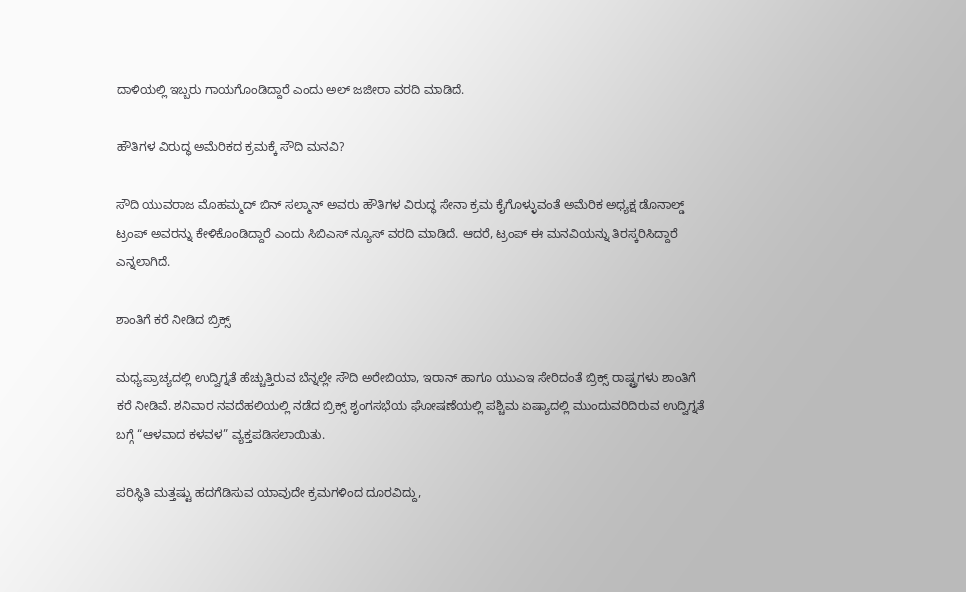ದಾಳಿಯಲ್ಲಿ ಇಬ್ಬರು ಗಾಯಗೊಂಡಿದ್ದಾರೆ ಎಂದು ಅಲ್‌ ಜಜೀರಾ ವರದಿ ಮಾಡಿದೆ.

ಹೌತಿಗಳ ವಿರುದ್ಧ ಅಮೆರಿಕದ ಕ್ರಮಕ್ಕೆ ಸೌದಿ ಮನವಿ?

ಸೌದಿ ಯುವರಾಜ ಮೊಹಮ್ಮದ್‌ ಬಿನ್‌ ಸಲ್ಮಾನ್‌ ಅವರು ಹೌತಿಗಳ ವಿರುದ್ಧ ಸೇನಾ ಕ್ರಮ ಕೈಗೊಳ್ಳುವಂತೆ ಅಮೆರಿಕ ಅಧ್ಯಕ್ಷ ಡೊನಾಲ್ಡ್‌ ಟ್ರಂಪ್‌ ಅವರನ್ನು ಕೇಳಿಕೊಂಡಿದ್ದಾರೆ ಎಂದು ಸಿಬಿಎಸ್‌ ನ್ಯೂಸ್‌ ವರದಿ ಮಾಡಿದೆ. ಆದರೆ, ಟ್ರಂಪ್‌ ಈ ಮನವಿಯನ್ನು ತಿರಸ್ಕರಿಸಿದ್ದಾರೆ ಎನ್ನಲಾಗಿದೆ.

ಶಾಂತಿಗೆ ಕರೆ ನೀಡಿದ ಬ್ರಿಕ್ಸ್‌

ಮಧ್ಯಪ್ರಾಚ್ಯದಲ್ಲಿ ಉದ್ವಿಗ್ನತೆ ಹೆಚ್ಚುತ್ತಿರುವ ಬೆನ್ನಲ್ಲೇ ಸೌದಿ ಅರೇಬಿಯಾ, ಇರಾನ್‌ ಹಾಗೂ ಯುಎಇ ಸೇರಿದಂತೆ ಬ್ರಿಕ್ಸ್‌ ರಾಷ್ಟ್ರಗಳು ಶಾಂತಿಗೆ ಕರೆ ನೀಡಿವೆ. ಶನಿವಾರ ನವದೆಹಲಿಯಲ್ಲಿ ನಡೆದ ಬ್ರಿಕ್ಸ್‌ ಶೃಂಗಸಭೆಯ ಘೋಷಣೆಯಲ್ಲಿ ಪಶ್ಚಿಮ ಏಷ್ಯಾದಲ್ಲಿ ಮುಂದುವರಿದಿರುವ ಉದ್ವಿಗ್ನತೆ ಬಗ್ಗೆ “ಆಳವಾದ ಕಳವಳ” ವ್ಯಕ್ತಪಡಿಸಲಾಯಿತು.

ಪರಿಸ್ಥಿತಿ ಮತ್ತಷ್ಟು ಹದಗೆಡಿಸುವ ಯಾವುದೇ ಕ್ರಮಗಳಿಂದ ದೂರವಿದ್ದು,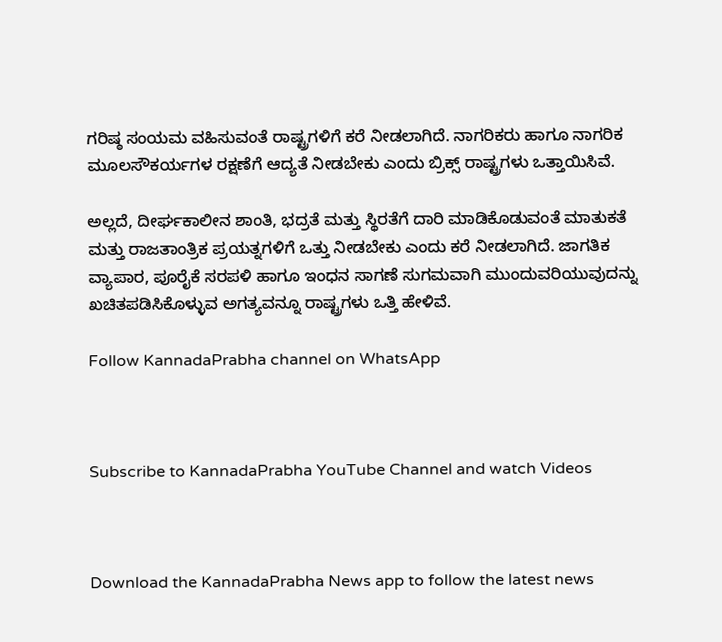ಗರಿಷ್ಠ ಸಂಯಮ ವಹಿಸುವಂತೆ ರಾಷ್ಟ್ರಗಳಿಗೆ ಕರೆ ನೀಡಲಾಗಿದೆ. ನಾಗರಿಕರು ಹಾಗೂ ನಾಗರಿಕ ಮೂಲಸೌಕರ್ಯಗಳ ರಕ್ಷಣೆಗೆ ಆದ್ಯತೆ ನೀಡಬೇಕು ಎಂದು ಬ್ರಿಕ್ಸ್‌ ರಾಷ್ಟ್ರಗಳು ಒತ್ತಾಯಿಸಿವೆ.

ಅಲ್ಲದೆ, ದೀರ್ಘಕಾಲೀನ ಶಾಂತಿ, ಭದ್ರತೆ ಮತ್ತು ಸ್ಥಿರತೆಗೆ ದಾರಿ ಮಾಡಿಕೊಡುವಂತೆ ಮಾತುಕತೆ ಮತ್ತು ರಾಜತಾಂತ್ರಿಕ ಪ್ರಯತ್ನಗಳಿಗೆ ಒತ್ತು ನೀಡಬೇಕು ಎಂದು ಕರೆ ನೀಡಲಾಗಿದೆ. ಜಾಗತಿಕ ವ್ಯಾಪಾರ, ಪೂರೈಕೆ ಸರಪಳಿ ಹಾಗೂ ಇಂಧನ ಸಾಗಣೆ ಸುಗಮವಾಗಿ ಮುಂದುವರಿಯುವುದನ್ನು ಖಚಿತಪಡಿಸಿಕೊಳ್ಳುವ ಅಗತ್ಯವನ್ನೂ ರಾಷ್ಟ್ರಗಳು ಒತ್ತಿ ಹೇಳಿವೆ.

Follow KannadaPrabha channel on WhatsApp



Subscribe to KannadaPrabha YouTube Channel and watch Videos



Download the KannadaPrabha News app to follow the latest news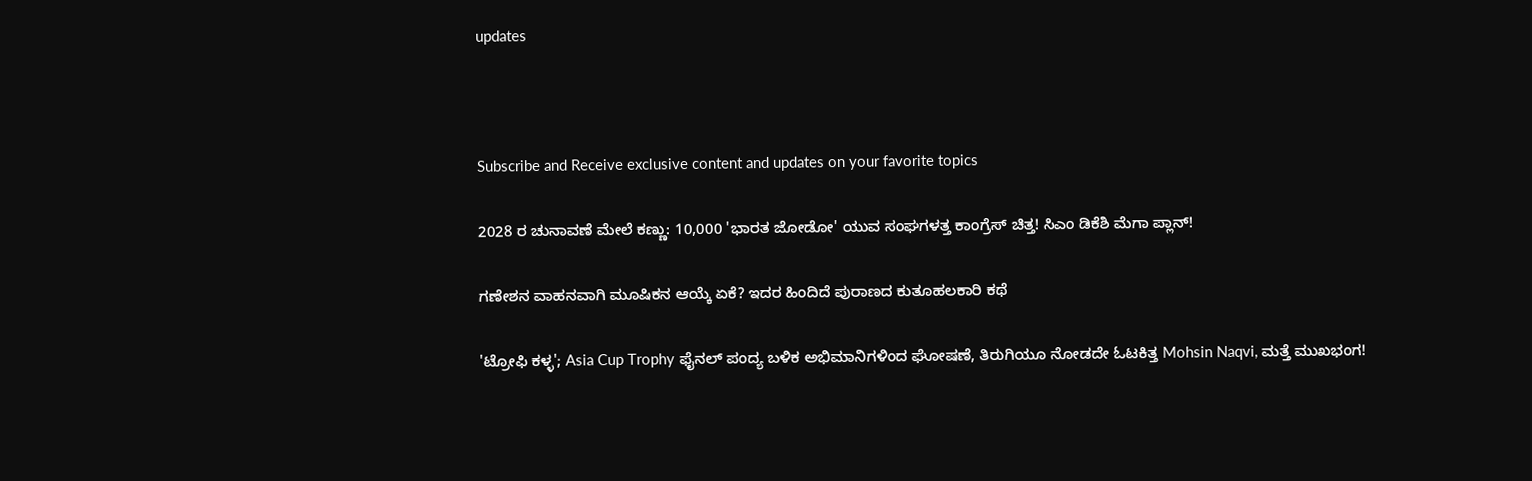updates



Subscribe and Receive exclusive content and updates on your favorite topics

2028 ರ ಚುನಾವಣೆ ಮೇಲೆ ಕಣ್ಣು: 10,000 'ಭಾರತ ಜೋಡೋ' ಯುವ ಸಂಘಗಳತ್ತ ಕಾಂಗ್ರೆಸ್ ಚಿತ್ತ! ಸಿಎಂ ಡಿಕೆಶಿ ಮೆಗಾ ಪ್ಲಾನ್!

ಗಣೇಶನ ವಾಹನವಾಗಿ ಮೂಷಿಕನ ಆಯ್ಕೆ ಏಕೆ? ಇದರ ಹಿಂದಿದೆ ಪುರಾಣದ ಕುತೂಹಲಕಾರಿ ಕಥೆ

'ಟ್ರೋಫಿ ಕಳ್ಳ'; Asia Cup Trophy ಫೈನಲ್ ಪಂದ್ಯ ಬಳಿಕ ಅಭಿಮಾನಿಗಳಿಂದ ಘೋಷಣೆ, ತಿರುಗಿಯೂ ನೋಡದೇ ಓಟಕಿತ್ತ Mohsin Naqvi, ಮತ್ತೆ ಮುಖಭಂಗ!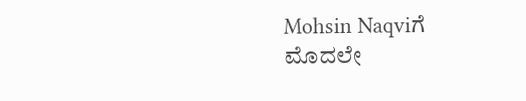Mohsin Naqviಗೆ ಮೊದಲೇ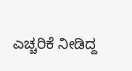ಎಚ್ಚರಿಕೆ ನೀಡಿದ್ದ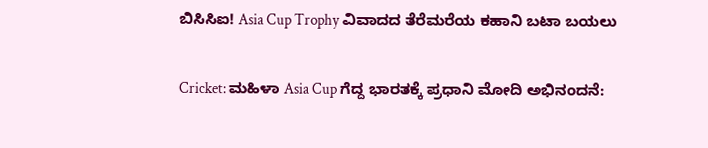ಬಿಸಿಸಿಐ! Asia Cup Trophy ವಿವಾದದ ತೆರೆಮರೆಯ ಕಹಾನಿ ಬಟಾ ಬಯಲು

Cricket: ಮಹಿಳಾ Asia Cup ಗೆದ್ದ ಭಾರತಕ್ಕೆ ಪ್ರಧಾನಿ ಮೋದಿ ಅಭಿನಂದನೆ: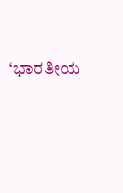‘ಭಾರತೀಯ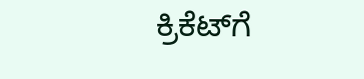ಕ್ರಿಕೆಟ್‌ಗೆ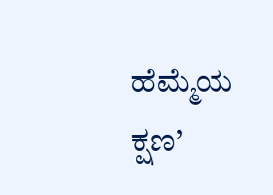ಹೆಮ್ಮೆಯ ಕ್ಷಣ’